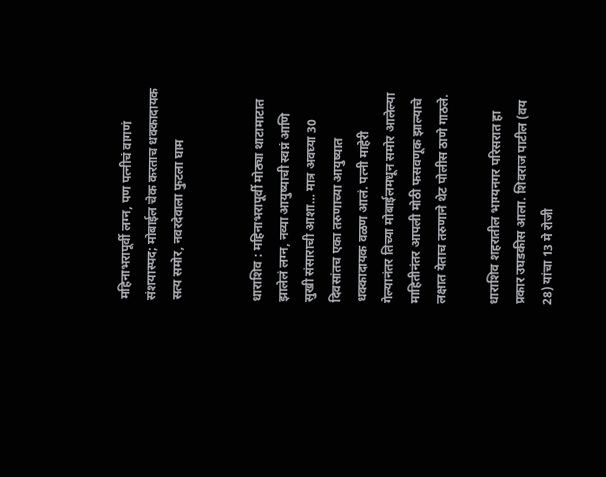महिनाभरापूर्वी लग्न, पण पत्नीचं वागणं संशयास्पद; मोबाईल चेक करताच धक्कादायक सत्य समोर, नवरदेवाला फुटला घाम


धाराशिव : महिनाभरापूर्वी मोठ्या थाटामाटात झालेलं लग्न, नव्या आयुष्याची स्वप्नं आणि सुखी संसाराची आशा… मात्र अवघ्या 30 दिवसांतच एका तरुणाच्या आयुष्यात धक्कादायक वळण आलं. पत्नी माहेरी गेल्यानंतर तिच्या मोबाईलमधून समोर आलेल्या माहितीनंतर आपली मोठी फसवणूक झाल्याचे लक्षात येताच तरुणाने थेट पोलीस ठाणे गाठले.

धाराशिव शहरातील भाग्यनगर परिसरात हा प्रकार उघडकीस आला. शिवराज पाटील (वय 28) यांचा 13 मे रोजी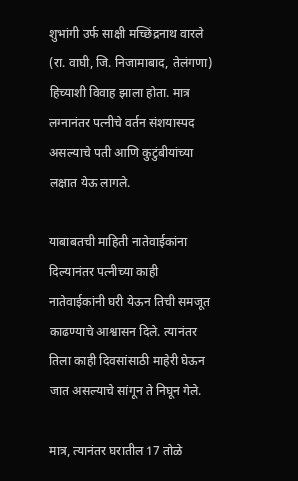शुभांगी उर्फ साक्षी मच्छिंद्रनाथ वारले (रा. वाघी, जि. निजामाबाद, तेलंगणा) हिच्याशी विवाह झाला होता. मात्र लग्नानंतर पत्नीचे वर्तन संशयास्पद असल्याचे पती आणि कुटुंबीयांच्या लक्षात येऊ लागले.

याबाबतची माहिती नातेवाईकांना दिल्यानंतर पत्नीच्या काही नातेवाईकांनी घरी येऊन तिची समजूत काढण्याचे आश्वासन दिले. त्यानंतर तिला काही दिवसांसाठी माहेरी घेऊन जात असल्याचे सांगून ते निघून गेले.

मात्र, त्यानंतर घरातील 17 तोळे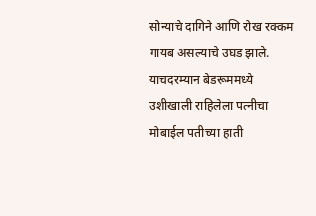सोन्याचे दागिने आणि रोख रक्कम गायब असल्याचे उघड झाले. याचदरम्यान बेडरूममध्ये उशीखाली राहिलेला पत्नीचा मोबाईल पतीच्या हाती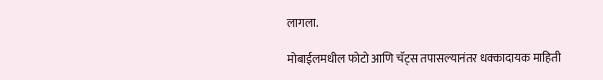लागला.

मोबाईलमधील फोटो आणि चॅट्स तपासल्यानंतर धक्कादायक माहिती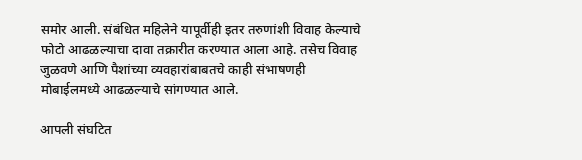समोर आली. संबंधित महिलेने यापूर्वीही इतर तरुणांशी विवाह केल्याचे फोटो आढळल्याचा दावा तक्रारीत करण्यात आला आहे. तसेच विवाह जुळवणे आणि पैशांच्या व्यवहारांबाबतचे काही संभाषणही मोबाईलमध्ये आढळल्याचे सांगण्यात आले.

आपली संघटित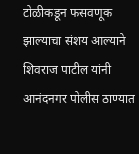टोळीकडून फसवणूक झाल्याचा संशय आल्याने शिवराज पाटील यांनी आनंदनगर पोलीस ठाण्यात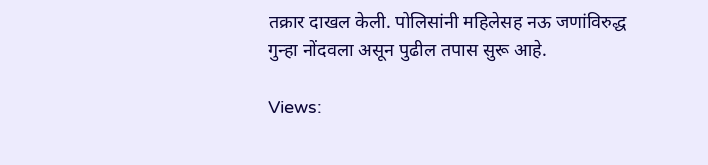तक्रार दाखल केली. पोलिसांनी महिलेसह नऊ जणांविरुद्ध गुन्हा नोंदवला असून पुढील तपास सुरू आहे.

Views: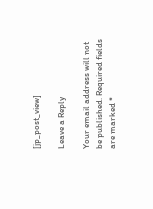[jp_post_view]

Leave a Reply

Your email address will not be published. Required fields are marked *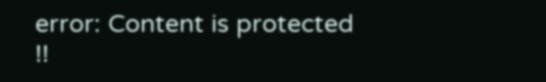error: Content is protected !!